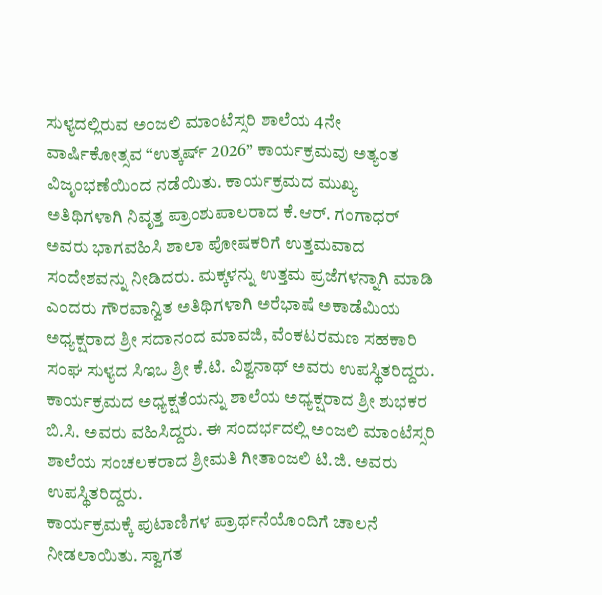ಸುಳ್ಯದಲ್ಲಿರುವ ಅಂಜಲಿ ಮಾಂಟೆಸ್ಸರಿ ಶಾಲೆಯ 4ನೇ ವಾರ್ಷಿಕೋತ್ಸವ “ಉತ್ಕರ್ಷ್ 2026” ಕಾರ್ಯಕ್ರಮವು ಅತ್ಯಂತ ವಿಜೃಂಭಣೆಯಿಂದ ನಡೆಯಿತು. ಕಾರ್ಯಕ್ರಮದ ಮುಖ್ಯ ಅತಿಥಿಗಳಾಗಿ ನಿವೃತ್ತ ಪ್ರಾಂಶುಪಾಲರಾದ ಕೆ.ಆರ್. ಗಂಗಾಧರ್ ಅವರು ಭಾಗವಹಿಸಿ ಶಾಲಾ ಪೋಷಕರಿಗೆ ಉತ್ತಮವಾದ ಸಂದೇಶವನ್ನು ನೀಡಿದರು. ಮಕ್ಕಳನ್ನು ಉತ್ತಮ ಪ್ರಜೆಗಳನ್ನಾಗಿ ಮಾಡಿ ಎಂದರು ಗೌರವಾನ್ವಿತ ಅತಿಥಿಗಳಾಗಿ ಅರೆಭಾಷೆ ಅಕಾಡೆಮಿಯ ಅಧ್ಯಕ್ಷರಾದ ಶ್ರೀ ಸದಾನಂದ ಮಾವಜಿ, ವೆಂಕಟರಮಣ ಸಹಕಾರಿ ಸಂಘ ಸುಳ್ಯದ ಸಿಇಒ ಶ್ರೀ ಕೆ.ಟಿ. ವಿಶ್ವನಾಥ್ ಅವರು ಉಪಸ್ಥಿತರಿದ್ದರು. ಕಾರ್ಯಕ್ರಮದ ಅಧ್ಯಕ್ಷತೆಯನ್ನು ಶಾಲೆಯ ಅಧ್ಯಕ್ಷರಾದ ಶ್ರೀ ಶುಭಕರ ಬಿ.ಸಿ. ಅವರು ವಹಿಸಿದ್ದರು. ಈ ಸಂದರ್ಭದಲ್ಲಿ ಅಂಜಲಿ ಮಾಂಟೆಸ್ಸರಿ ಶಾಲೆಯ ಸಂಚಲಕರಾದ ಶ್ರೀಮತಿ ಗೀತಾಂಜಲಿ ಟಿ.ಜಿ. ಅವರು ಉಪಸ್ಥಿತರಿದ್ದರು.
ಕಾರ್ಯಕ್ರಮಕ್ಕೆ ಪುಟಾಣಿಗಳ ಪ್ರಾರ್ಥನೆಯೊಂದಿಗೆ ಚಾಲನೆ ನೀಡಲಾಯಿತು. ಸ್ವಾಗತ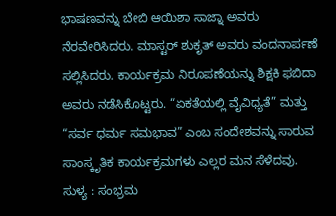ಭಾಷಣವನ್ನು ಬೇಬಿ ಆಯಿಶಾ ಸಾಜ್ನಾ ಅವರು ನೆರವೇರಿಸಿದರು. ಮಾಸ್ಟರ್ ಶುಕೃತ್ ಅವರು ವಂದನಾರ್ಪಣೆ ಸಲ್ಲಿಸಿದರು. ಕಾರ್ಯಕ್ರಮ ನಿರೂಪಣೆಯನ್ನು ಶಿಕ್ಷಕಿ ಫಬಿದಾ ಅವರು ನಡೆಸಿಕೊಟ್ಟರು. “ಏಕತೆಯಲ್ಲಿ ವೈವಿಧ್ಯತೆ” ಮತ್ತು “ಸರ್ವ ಧರ್ಮ ಸಮಭಾವ” ಎಂಬ ಸಂದೇಶವನ್ನು ಸಾರುವ ಸಾಂಸ್ಕೃತಿಕ ಕಾರ್ಯಕ್ರಮಗಳು ಎಲ್ಲರ ಮನ ಸೆಳೆದವು.
ಸುಳ್ಯ : ಸಂಭ್ರಮ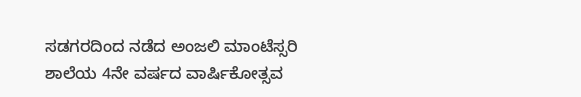ಸಡಗರದಿಂದ ನಡೆದ ಅಂಜಲಿ ಮಾಂಟೆಸ್ಸರಿ ಶಾಲೆಯ 4ನೇ ವರ್ಷದ ವಾರ್ಷಿಕೋತ್ಸವ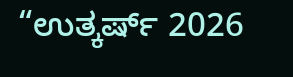“ಉತ್ಕರ್ಷ್ 2026